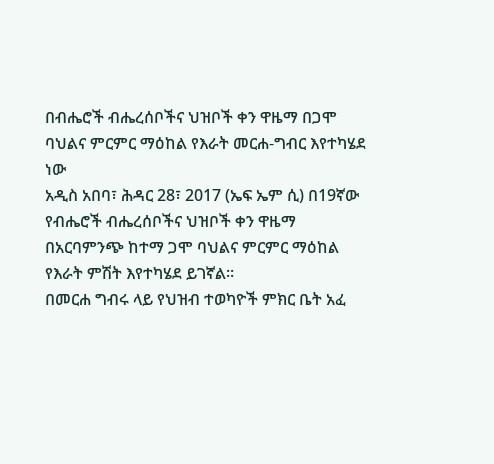በብሔሮች ብሔረሰቦችና ህዝቦች ቀን ዋዜማ በጋሞ ባህልና ምርምር ማዕከል የእራት መርሐ-ግብር እየተካሄደ ነው
አዲስ አበባ፣ ሕዳር 28፣ 2017 (ኤፍ ኤም ሲ) በ19ኛው የብሔሮች ብሔረሰቦችና ህዝቦች ቀን ዋዜማ በአርባምንጭ ከተማ ጋሞ ባህልና ምርምር ማዕከል የእራት ምሽት እየተካሄደ ይገኛል፡፡
በመርሐ ግብሩ ላይ የህዝብ ተወካዮች ምክር ቤት አፈ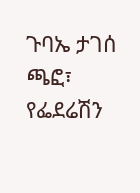ጉባኤ ታገሰ ጫፎ፣ የፌደሬሽን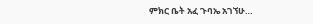ምክር ቤት አፈ ጉባኤ አገኘሁ…